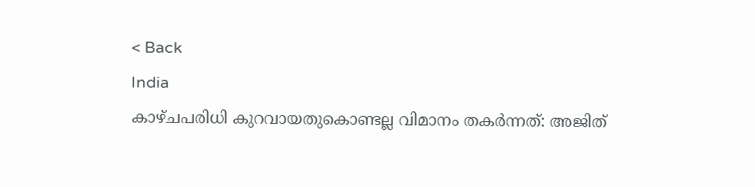< Back
India
കാഴ്ചപരിധി കുറവായതുകൊണ്ടല്ല വിമാനം തകർന്നത്: അജിത്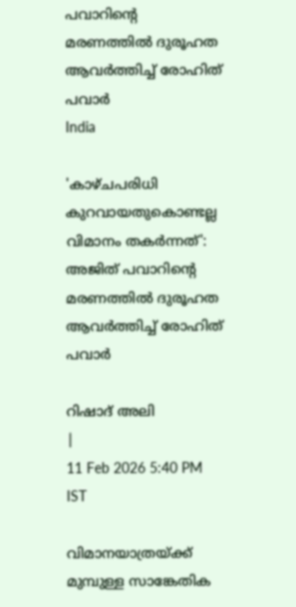പവാറിന്റെ മരണത്തിൽ ദുരൂഹത ആവര്‍ത്തിച്ച് രോഹിത് പവാർ
India

'കാഴ്ചപരിധി കുറവായതുകൊണ്ടല്ല വിമാനം തകർന്നത്': അജിത് പവാറിന്റെ മരണത്തിൽ ദുരൂഹത ആവര്‍ത്തിച്ച് രോഹിത് പവാർ

റിഷാദ് അലി
|
11 Feb 2026 5:40 PM IST

വിമാനയാത്രയ്ക്ക് മുമ്പുള്ള സാങ്കേതിക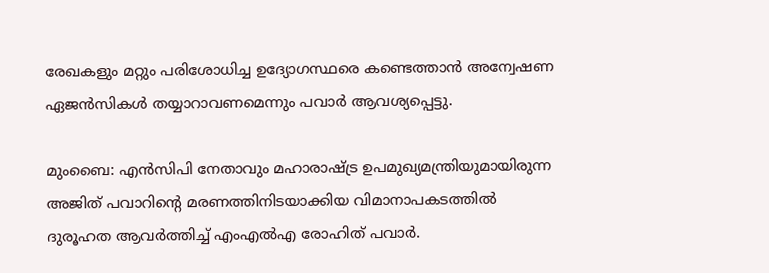രേഖകളും മറ്റും പരിശോധിച്ച ഉദ്യോഗസ്ഥരെ കണ്ടെത്താൻ അന്വേഷണ ഏജൻസികൾ തയ്യാറാവണമെന്നും പവാർ ആവശ്യപ്പെട്ടു.

മുംബൈ: എന്‍സിപി നേതാവും മഹാരാഷ്ട്ര ഉപമുഖ്യമന്ത്രിയുമായിരുന്ന അജിത് പവാറിന്റെ മരണത്തിനിടയാക്കിയ വിമാനാപകടത്തില്‍ ദുരൂഹത ആവര്‍ത്തിച്ച് എംഎല്‍എ രോഹിത് പവാര്‍.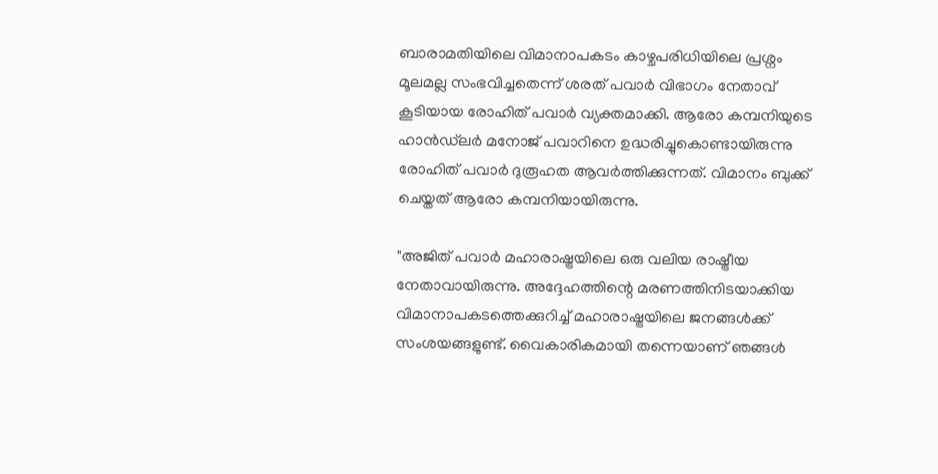ബാരാമതിയിലെ വിമാനാപകടം കാഴ്ചപരിധിയിലെ പ്രശ്നം മൂലമല്ല സംഭവിച്ചതെന്ന് ശരത് പവാര്‍ വിഭാഗം നേതാവ് കൂടിയായ രോഹിത് പവാര്‍ വ്യക്തമാക്കി. ആരോ കമ്പനിയുടെ ഹാൻഡ്‌ലർ മനോജ് പവാറിനെ ഉദ്ധരിച്ചുകൊണ്ടായിരുന്നു രോഹിത് പവാര്‍ ദുരൂഹത ആവര്‍ത്തിക്കുന്നത്. വിമാനം ബുക്ക് ചെയ്തത് ആരോ കമ്പനിയായിരുന്നു.

"അജിത് പവാർ മഹാരാഷ്ട്രയിലെ ഒരു വലിയ രാഷ്ട്രീയ നേതാവായിരുന്നു. അദ്ദേഹത്തിന്റെ മരണത്തിനിടയാക്കിയ വിമാനാപകടത്തെക്കുറിച്ച് മഹാരാഷ്ട്രയിലെ ജനങ്ങൾക്ക് സംശയങ്ങളുണ്ട്. വൈകാരികമായി തന്നെയാണ് ഞങ്ങള്‍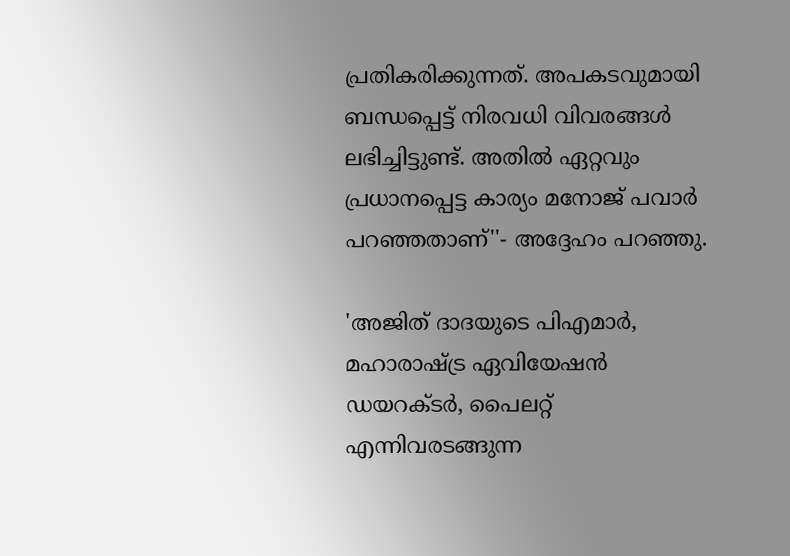പ്രതികരിക്കുന്നത്. അപകടവുമായി ബന്ധപ്പെട്ട് നിരവധി വിവരങ്ങള്‍ ലഭിച്ചിട്ടുണ്ട്. അതില്‍ ഏറ്റവും പ്രധാനപ്പെട്ട കാര്യം മനോജ് പവാര്‍ പറഞ്ഞതാണ്''- അദ്ദേഹം പറഞ്ഞു.

'അജിത് ദാദയുടെ പിഎമാർ, മഹാരാഷ്ട്ര ഏവിയേഷൻ ഡയറക്ടർ, പൈലറ്റ് എന്നിവരടങ്ങുന്ന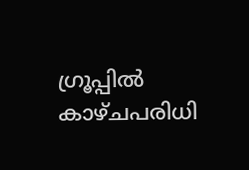ഗ്രൂപ്പിൽ കാഴ്ചപരിധി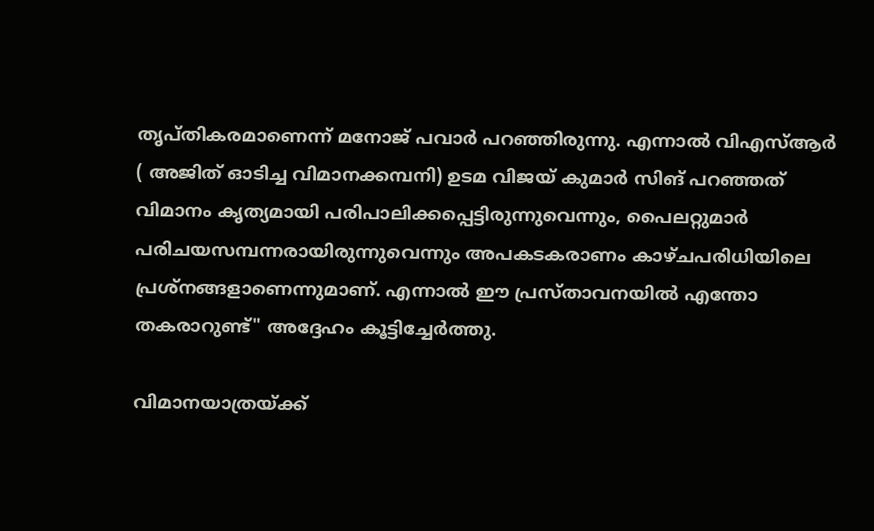തൃപ്തികരമാണെന്ന് മനോജ് പവാർ പറഞ്ഞിരുന്നു. എന്നാല്‍ വിഎസ്ആർ ( അജിത് ഓടിച്ച വിമാനക്കമ്പനി) ഉടമ വിജയ് കുമാർ സിങ് പറഞ്ഞത് വിമാനം കൃത്യമായി പരിപാലിക്കപ്പെട്ടിരുന്നുവെന്നും, പൈലറ്റുമാർ പരിചയസമ്പന്നരായിരുന്നുവെന്നും അപകടകരാണം കാഴ്ചപരിധിയിലെ പ്രശ്നങ്ങളാണെന്നുമാണ്. എന്നാൽ ഈ പ്രസ്താവനയിൽ എന്തോ തകരാറുണ്ട്" അദ്ദേഹം കൂട്ടിച്ചേർത്തു.

വിമാനയാത്രയ്ക്ക്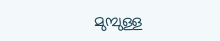മുമ്പുള്ള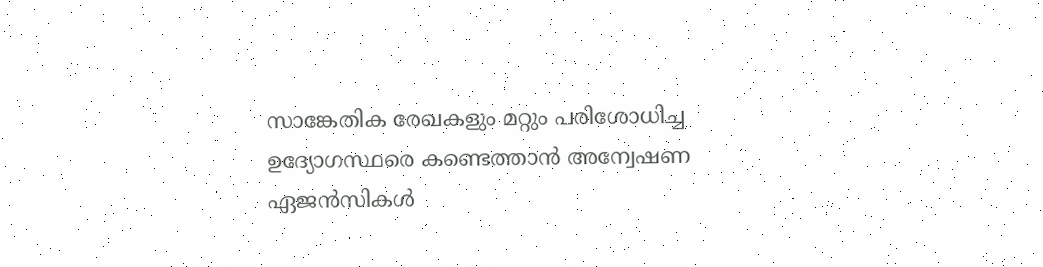സാങ്കേതിക രേഖകളും മറ്റും പരിശോധിച്ച ഉദ്യോഗസ്ഥരെ കണ്ടെത്താൻ അന്വേഷണ ഏജൻസികൾ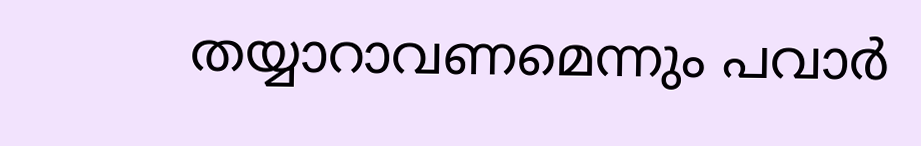തയ്യാറാവണമെന്നും പവാർ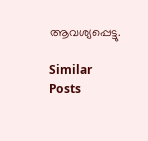ആവശ്യപ്പെട്ടു.

Similar Posts